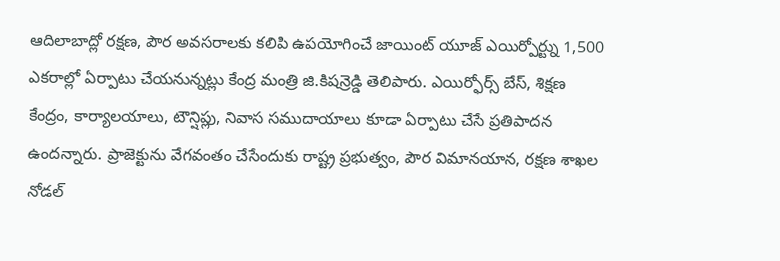ఆదిలాబాద్లో రక్షణ, పౌర అవసరాలకు కలిపి ఉపయోగించే జాయింట్ యూజ్ ఎయిర్పోర్ట్ను 1,500 ఎకరాల్లో ఏర్పాటు చేయనున్నట్లు కేంద్ర మంత్రి జి.కిషన్రెడ్డి తెలిపారు. ఎయిర్ఫోర్స్ బేస్, శిక్షణ కేంద్రం, కార్యాలయాలు, టౌన్షిప్లు, నివాస సముదాయాలు కూడా ఏర్పాటు చేసే ప్రతిపాదన ఉందన్నారు. ప్రాజెక్టును వేగవంతం చేసేందుకు రాష్ట్ర ప్రభుత్వం, పౌర విమానయాన, రక్షణ శాఖల నోడల్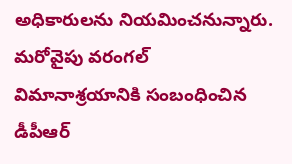అధికారులను నియమించనున్నారు. మరోవైపు వరంగల్ విమానాశ్రయానికి సంబంధించిన డీపీఆర్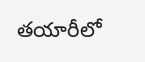తయారీలో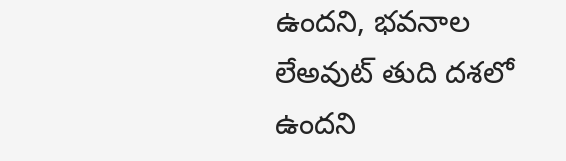ఉందని, భవనాల లేఅవుట్ తుది దశలో ఉందని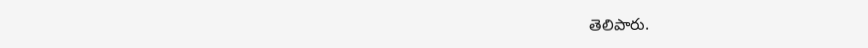తెలిపారు.